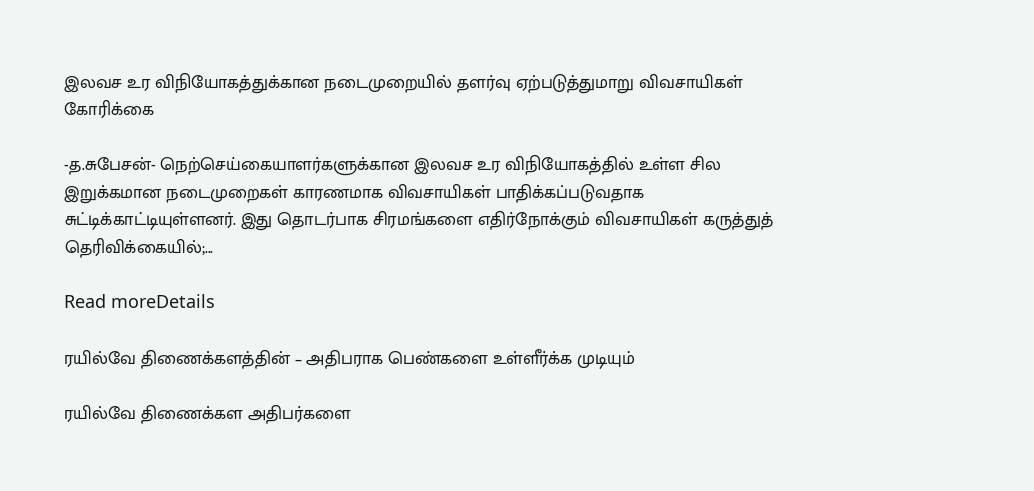இலவச உர விநியோகத்துக்கான நடைமுறையில் தளர்வு ஏற்படுத்துமாறு விவசாயிகள் கோரிக்கை

-த.சுபேசன்- நெற்செய்கையாளர்களுக்கான இலவச உர விநியோகத்தில் உள்ள சில இறுக்கமான நடைமுறைகள் காரணமாக விவசாயிகள் பாதிக்கப்படுவதாக சுட்டிக்காட்டியுள்ளனர். இது தொடர்பாக சிரமங்களை எதிர்நோக்கும் விவசாயிகள் கருத்துத் தெரிவிக்கையில்;...

Read moreDetails

ரயில்வே திணைக்களத்தின் – அதிபராக பெண்களை உள்ளீர்க்க முடியும்

ரயில்வே திணைக்கள அதிபர்களை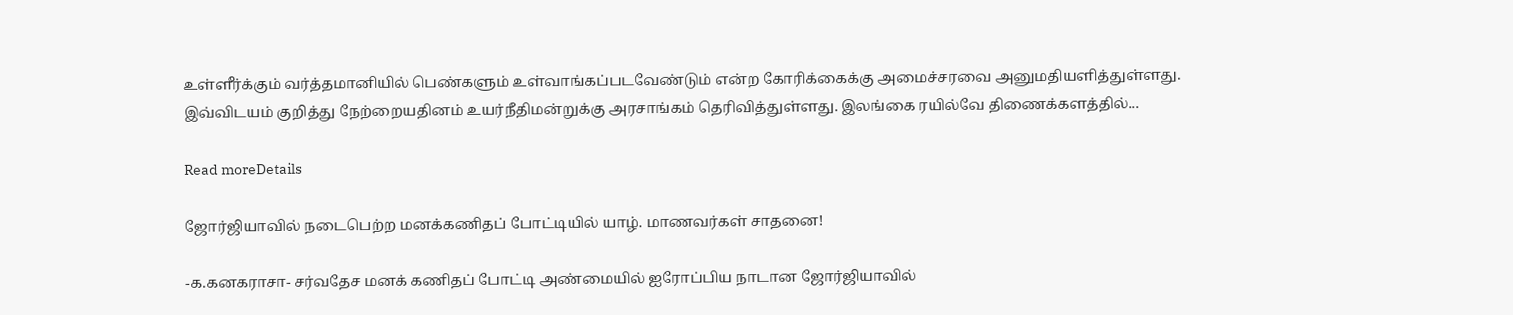உள்ளீர்க்கும் வர்த்தமானியில் பெண்களும் உள்வாங்கப்படவேண்டும் என்ற கோரிக்கைக்கு அமைச்சரவை அனுமதியளித்துள்ளது. இவ்விடயம் குறித்து நேற்றையதினம் உயர்நீதிமன்றுக்கு அரசாங்கம் தெரிவித்துள்ளது. இலங்கை ரயில்வே திணைக்களத்தில்...

Read moreDetails

ஜோர்ஜியாவில் நடைபெற்ற மனக்கணிதப் போட்டியில் யாழ். மாணவர்கள் சாதனை!

-க.கனகராசா- சர்வதேச மனக் கணிதப் போட்டி அண்மையில் ஐரோப்பிய நாடான ஜோர்ஜியாவில்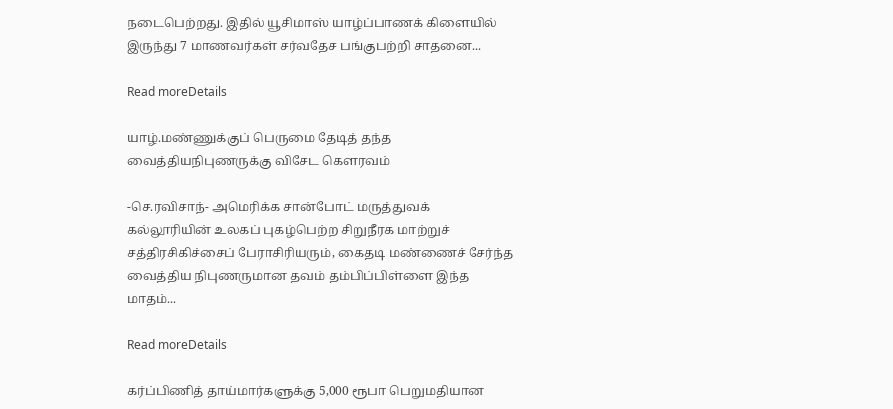நடைபெற்றது. இதில் யூசிமாஸ் யாழ்ப்பாணக் கிளையில் இருந்து 7 மாணவர்கள் சர்வதேச பங்குபற்றி சாதனை...

Read moreDetails

யாழ்.மண்ணுக்குப் பெருமை தேடித் தந்த வைத்தியநிபுணருக்கு விசேட கௌரவம்

-செ.ரவிசாந்- அமெரிக்க சான்போட் மருத்துவக் கல்லூரியின் உலகப் புகழ்பெற்ற சிறுநீரக மாற்றுச் சத்திரசிகிச்சைப் பேராசிரியரும், கைதடி மண்ணைச் சேர்ந்த வைத்திய நிபுணருமான தவம் தம்பிப்பிள்ளை இந்த மாதம்...

Read moreDetails

கர்ப்பிணித் தாய்மார்களுக்கு 5,000 ரூபா பெறுமதியான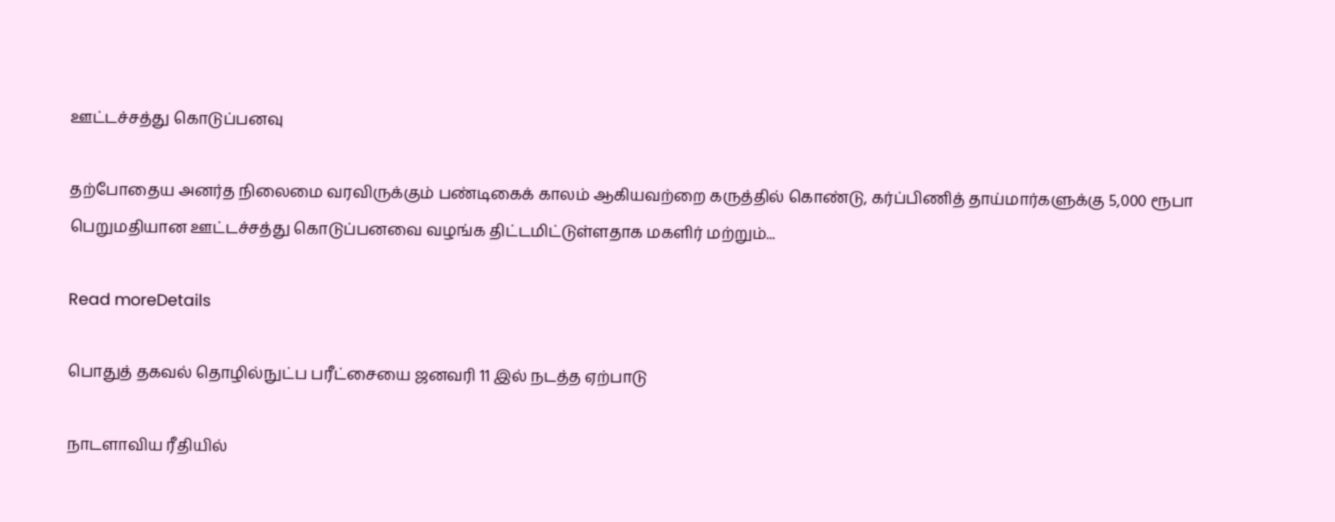ஊட்டச்சத்து கொடுப்பனவு

தற்போதைய அனர்த நிலைமை வரவிருக்கும் பண்டிகைக் காலம் ஆகியவற்றை கருத்தில் கொண்டு, கர்ப்பிணித் தாய்மார்களுக்கு 5,000 ரூபா பெறுமதியான ஊட்டச்சத்து கொடுப்பனவை வழங்க திட்டமிட்டுள்ளதாக மகளிர் மற்றும்...

Read moreDetails

பொதுத் தகவல் தொழில்நுட்ப பரீட்சையை ஜனவரி 11 இல் நடத்த ஏற்பாடு

நாடளாவிய ரீதியில்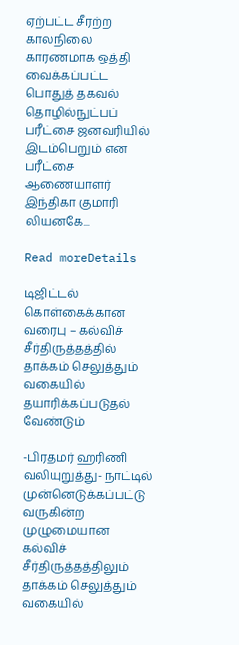ஏற்பட்ட சீரற்ற காலநிலை காரணமாக ஒத்தி வைக்கப்பட்ட பொதுத் தகவல் தொழில்நுட்பப் பரீட்சை ஜனவரியில் இடம்பெறும் என பரீட்சை ஆணையாளர் இந்திகா குமாரி லியனகே...

Read moreDetails

டிஜிட்டல் கொள்கைக்கான வரைபு – கல்விச் சீர்திருத்தத்தில் தாக்கம் செலுத்தும் வகையில் தயாரிக்கப்படுதல் வேண்டும்

-பிரதமர் ஹரிணி வலியுறுத்து- நாட்டில் முன்னெடுக்கப்பட்டு வருகின்ற முழுமையான கல்விச் சீர்திருத்தத்திலும் தாக்கம் செலுத்தும் வகையில்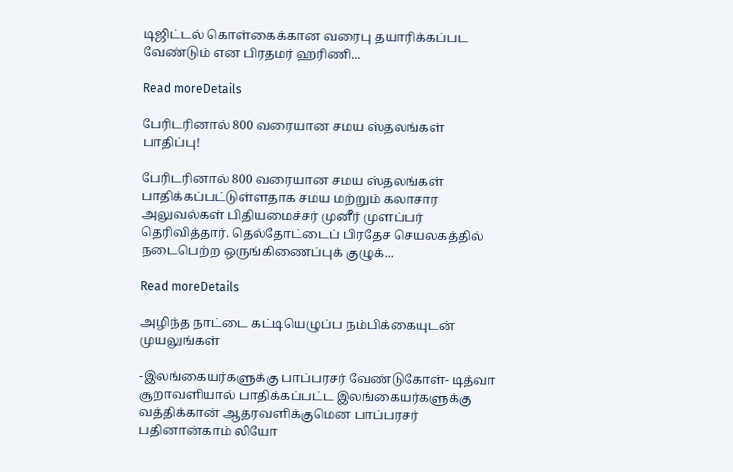டிஜிட்டல் கொள்கைக்கான வரைபு தயாரிக்கப்பட வேண்டும் என பிரதமர் ஹரிணி...

Read moreDetails

பேரிடரினால் 800 வரையான சமய ஸ்தலங்கள் பாதிப்பு!

பேரிடரினால் 800 வரையான சமய ஸ்தலங்கள் பாதிக்கப்பட்டுள்ளதாக சமய மற்றும் கலாசார அலுவல்கள் பிதியமைச்சர் முனீர் முளப்பர் தெரிவித்தார். தெல்தோட்டைப் பிரதேச செயலகத்தில் நடைபெற்ற ஒருங்கிணைப்புக் குழுக்...

Read moreDetails

அழிந்த நாட்டை கட்டியெழுப்ப நம்பிக்கையுடன் முயலுங்கள்

-இலங்கையர்களுக்கு பாப்பரசர் வேண்டுகோள்- டித்வா சூறாவளியால் பாதிக்கப்பட்ட இலங்கையர்களுக்கு வத்திக்கான் ஆதரவளிக்குமென பாப்பரசர் பதினான்காம் லியோ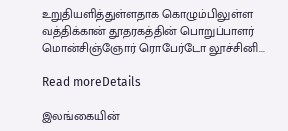உறுதியளித்துள்ளதாக கொழும்பிலுள்ள வத்திக்கான் தூதரகத்தின் பொறுப்பாளர் மொன்சிஞ்ஞோர் ரொபேர்டோ லூச்சினி...

Read moreDetails

இலங்கையின்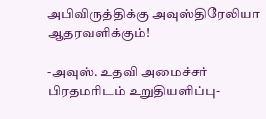அபிவிருத்திக்கு அவுஸ்திரேலியா ஆதரவளிக்கும்!

-அவுஸ். உதவி அமைச்சர் பிரதமரிடம் உறுதியளிப்பு-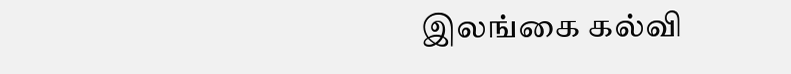இலங்கை கல்வி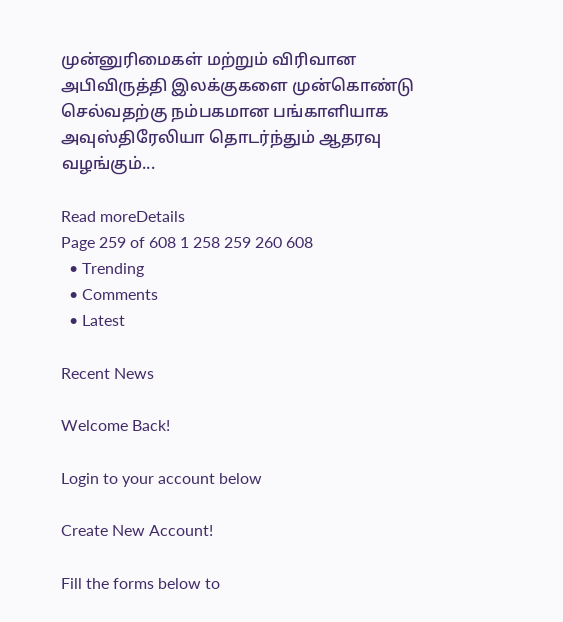முன்னுரிமைகள் மற்றும் விரிவான அபிவிருத்தி இலக்குகளை முன்கொண்டு செல்வதற்கு நம்பகமான பங்காளியாக அவுஸ்திரேலியா தொடர்ந்தும் ஆதரவு வழங்கும்...

Read moreDetails
Page 259 of 608 1 258 259 260 608
  • Trending
  • Comments
  • Latest

Recent News

Welcome Back!

Login to your account below

Create New Account!

Fill the forms below to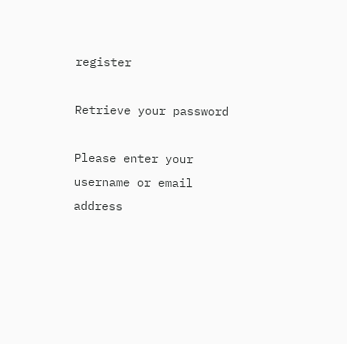register

Retrieve your password

Please enter your username or email address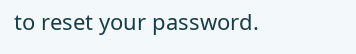to reset your password.